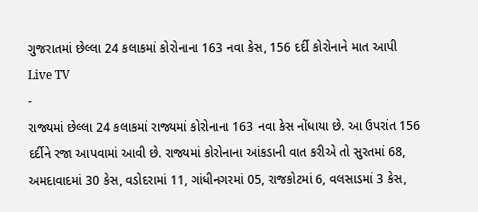ગુજરાતમાં છેલ્લા 24 કલાકમાં કોરોનાના 163 નવા કેસ, 156 દર્દી કોરોનાને માત આપી
Live TV
-
રાજ્યમાં છેલ્લા 24 કલાકમાં રાજ્યમાં કોરોનાના 163 નવા કેસ નોંધાયા છે. આ ઉપરાંત 156 દર્દીને રજા આપવામાં આવી છે. રાજ્યમાં કોરોનાના આંકડાની વાત કરીએ તો સુરતમાં 68, અમદાવાદમાં 30 કેસ, વડોદરામાં 11, ગાંધીનગરમાં 05, રાજકોટમાં 6, વલસાડમાં 3 કેસ,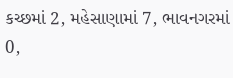કચ્છમાં 2, મહેસાણામાં 7, ભાવનગરમાં 0,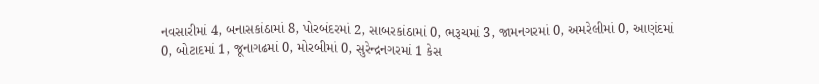નવસારીમાં 4, બનાસકાંઠામાં 8, પોરબંદરમાં 2, સાબરકાંઠામાં 0, ભરૂચમાં 3, જામનગરમાં 0, અમરેલીમાં 0, આણંદમાં 0, બોટાદમાં 1, જૂનાગઢમાં 0, મોરબીમાં 0, સુરેન્દ્રનગરમાં 1 કેસ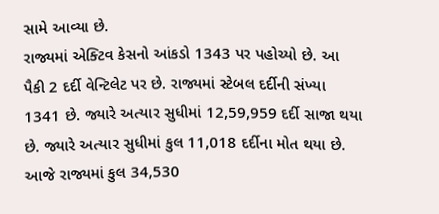સામે આવ્યા છે.
રાજ્યમાં એક્ટિવ કેસનો આંકડો 1343 પર પહોચ્યો છે. આ પૈકી 2 દર્દી વેન્ટિલેટ પર છે. રાજ્યમાં સ્ટેબલ દર્દીની સંખ્યા 1341 છે. જ્યારે અત્યાર સુધીમાં 12,59,959 દર્દી સાજા થયા છે. જ્યારે અત્યાર સુધીમાં કુલ 11,018 દર્દીના મોત થયા છે.
આજે રાજ્યમાં કુલ 34,530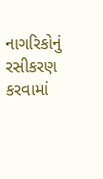નાગરિકોનું રસીકરણ કરવામાં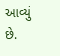આવ્યું છે.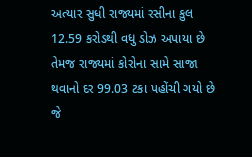અત્યાર સુધી રાજ્યમાં રસીના કુલ 12.59 કરોડથી વધુ ડોઝ અપાયા છે તેમજ રાજ્યમાં કોરોના સામે સાજા થવાનો દર 99.03 ટકા પહોંચી ગયો છે જે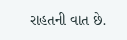રાહતની વાત છે.